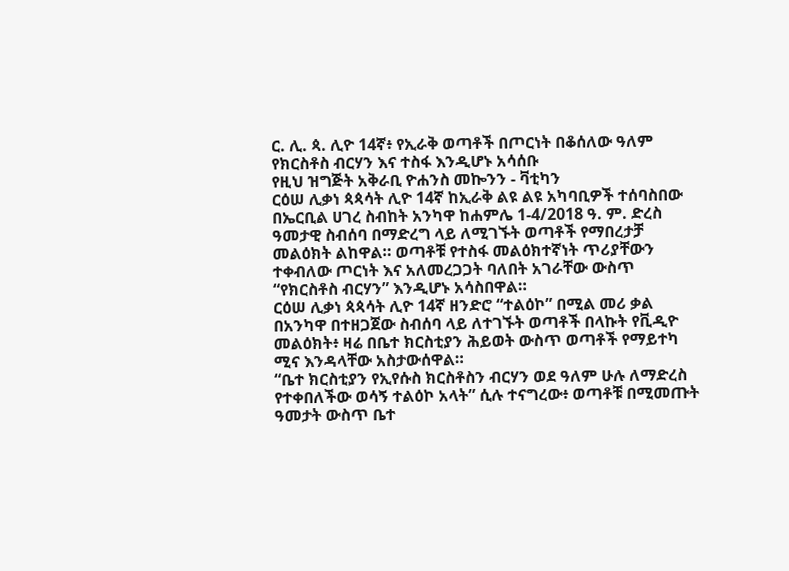ር. ሊ. ጳ. ሊዮ 14ኛ፥ የኢራቅ ወጣቶች በጦርነት በቆሰለው ዓለም የክርስቶስ ብርሃን እና ተስፋ እንዲሆኑ አሳሰቡ
የዚህ ዝግጅት አቅራቢ ዮሐንስ መኰንን - ቫቲካን
ርዕሠ ሊቃነ ጳጳሳት ሊዮ 14ኛ ከኢራቅ ልዩ ልዩ አካባቢዎች ተሰባስበው በኤርቢል ሀገረ ስብከት አንካዋ ከሐምሌ 1-4/2018 ዓ. ም. ድረስ ዓመታዊ ስብሰባ በማድረግ ላይ ለሚገኙት ወጣቶች የማበረታቻ መልዕክት ልከዋል። ወጣቶቹ የተስፋ መልዕክተኛነት ጥሪያቸውን ተቀብለው ጦርነት እና አለመረጋጋት ባለበት አገራቸው ውስጥ “የክርስቶስ ብርሃን” እንዲሆኑ አሳስበዋል።
ርዕሠ ሊቃነ ጳጳሳት ሊዮ 14ኛ ዘንድሮ “ተልዕኮ” በሚል መሪ ቃል በአንካዋ በተዘጋጀው ስብሰባ ላይ ለተገኙት ወጣቶች በላኩት የቪዲዮ መልዕክት፥ ዛሬ በቤተ ክርስቲያን ሕይወት ውስጥ ወጣቶች የማይተካ ሚና እንዳላቸው አስታውሰዋል።
“ቤተ ክርስቲያን የኢየሱስ ክርስቶስን ብርሃን ወደ ዓለም ሁሉ ለማድረስ የተቀበለችው ወሳኝ ተልዕኮ አላት” ሲሉ ተናግረው፥ ወጣቶቹ በሚመጡት ዓመታት ውስጥ ቤተ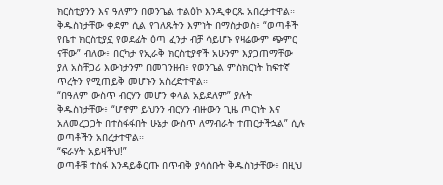ክርስቲያንን እና ዓለምን በወንጌል ተልዕኮ እንዲቀርጹ አበረታተዋል።
ቅዱስነታቸው ቀደም ሲል የገለጹትን እምነት በማስታወስ፥ “ወጣቶች የቤተ ክርስቲያኗ የወደፊት ዕጣ ፈንታ ብቻ ሳይሆኑ የዛሬውም ጭምር ናቸው” ብለው፥ በርካታ የኢራቅ ክርስቲያኖች አሁንም እያጋጠማቸው ያለ አስቸጋሪ እውነታንም በመገንዘብ፥ የወንጌል ምስክርነት ከፍተኛ ጥረትን የሚጠይቅ መሆኑን አስረድተዋል።
“በዓለም ውስጥ ብርሃን መሆን ቀላል አይደለም” ያሉት ቅዱስነታቸው፥ “ሆኖም ይህንን ብርሃን ብዙውን ጊዜ ጦርነት እና አለመረጋጋት በተስፋፋበት ሁኔታ ውስጥ ለማብራት ተጠርታችኋል” ሲሉ ወጣቶችን አበረታተዋል።
“ፍራሃት አይዛችህ!”
ወጣቶቹ ተስፋ እንዳይቆርጡ በጥብቅ ያሳሰቡት ቅዱስነታቸው፥ በዚህ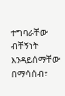ተግባራቸው ብቸኝነት እንዳይሰማቸው በማሳሰብ፣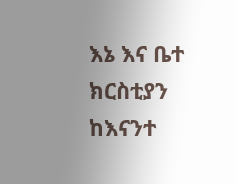እኔ እና ቤተ ክርስቲያን ከእናንተ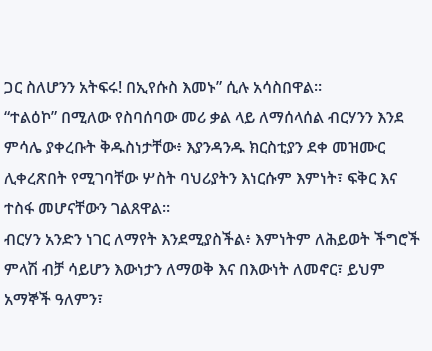ጋር ስለሆንን አትፍሩ! በኢየሱስ እመኑ” ሲሉ አሳስበዋል።
“ተልዕኮ” በሚለው የስባሰባው መሪ ቃል ላይ ለማሰላሰል ብርሃንን እንደ ምሳሌ ያቀረቡት ቅዱስነታቸው፥ እያንዳንዱ ክርስቲያን ደቀ መዝሙር ሊቀረጽበት የሚገባቸው ሦስት ባህሪያትን እነርሱም እምነት፣ ፍቅር እና ተስፋ መሆናቸውን ገልጸዋል።
ብርሃን አንድን ነገር ለማየት እንደሚያስችል፥ እምነትም ለሕይወት ችግሮች ምላሽ ብቻ ሳይሆን እውነታን ለማወቅ እና በእውነት ለመኖር፣ ይህም አማኞች ዓለምን፣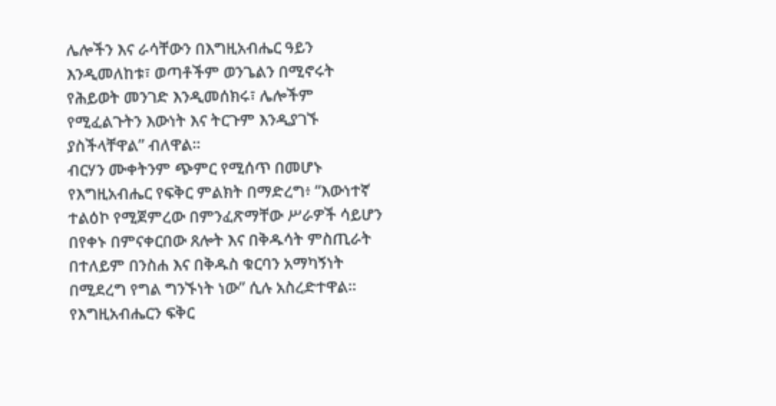ሌሎችን እና ራሳቸውን በእግዚአብሔር ዓይን እንዲመለከቱ፣ ወጣቶችም ወንጌልን በሚኖሩት የሕይወት መንገድ እንዲመሰክሩ፣ ሌሎችም የሚፈልጉትን እውነት እና ትርጉም እንዲያገኙ ያስችላቸዋል” ብለዋል።
ብርሃን ሙቀትንም ጭምር የሚሰጥ በመሆኑ የእግዚአብሔር የፍቅር ምልክት በማድረግ፥ “እውነተኛ ተልዕኮ የሚጀምረው በምንፈጽማቸው ሥራዎች ሳይሆን በየቀኑ በምናቀርበው ጸሎት እና በቅዱሳት ምስጢራት በተለይም በንስሐ እና በቅዱስ ቁርባን አማካኝነት በሚደረግ የግል ግንኙነት ነው” ሲሉ አስረድተዋል።
የእግዚአብሔርን ፍቅር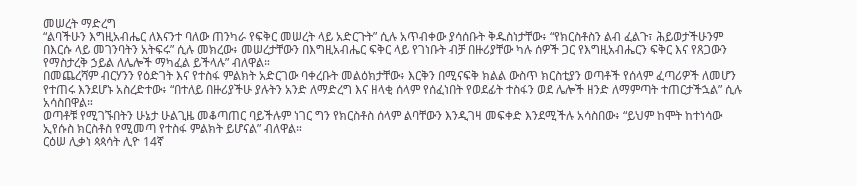መሠረት ማድረግ
“ልባችሁን እግዚአብሔር ለእናንተ ባለው ጠንካራ የፍቅር መሠረት ላይ አድርጉት” ሲሉ አጥብቀው ያሳሰቡት ቅዱስነታቸው፥ “የክርስቶስን ልብ ፈልጉ፣ ሕይወታችሁንም በእርሱ ላይ መገንባትን አትፍሩ” ሲሉ መክረው፥ መሠረታቸውን በእግዚአብሔር ፍቅር ላይ የገነቡት ብቻ በዙሪያቸው ካሉ ሰዎች ጋር የእግዚአብሔርን ፍቅር እና የጸጋውን የማስታረቅ ኃይል ለሌሎች ማካፈል ይችላሉ” ብለዋል።
በመጨረሻም ብርሃንን የዕድገት እና የተስፋ ምልክት አድርገው ባቀረቡት መልዕክታቸው፥ እርቅን በሚናፍቅ ክልል ውስጥ ክርስቲያን ወጣቶች የሰላም ፈጣሪዎች ለመሆን የተጠሩ እንደሆኑ አስረድተው፥ “በተለይ በዙሪያችሁ ያሉትን አንድ ለማድረግ እና ዘላቂ ሰላም የሰፈነበት የወደፊት ተስፋን ወደ ሌሎች ዘንድ ለማምጣት ተጠርታችኋል” ሲሉ አሳስበዋል።
ወጣቶቹ የሚገኙበትን ሁኔታ ሁልጊዜ መቆጣጠር ባይችሉም ነገር ግን የክርስቶስ ሰላም ልባቸውን እንዲገዛ መፍቀድ እንደሚችሉ አሳስበው፥ “ይህም ከሞት ከተነሳው ኢየሱስ ክርስቶስ የሚመጣ የተስፋ ምልክት ይሆናል” ብለዋል።
ርዕሠ ሊቃነ ጳጳሳት ሊዮ 14ኛ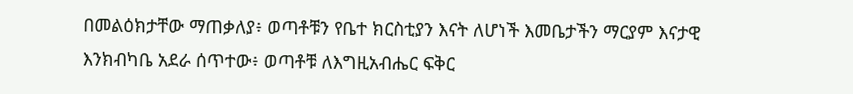በመልዕክታቸው ማጠቃለያ፥ ወጣቶቹን የቤተ ክርስቲያን እናት ለሆነች እመቤታችን ማርያም እናታዊ እንክብካቤ አደራ ሰጥተው፥ ወጣቶቹ ለእግዚአብሔር ፍቅር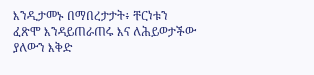እንዲታመኑ በማበረታታት፥ ቸርነቱን ፈጽሞ እንዳይጠራጠሩ እና ለሕይወታችው ያለውን እቅድ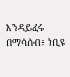እንዳይፈሩ በማሳሰብ፥ ነቢዩ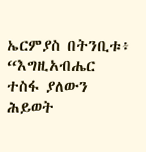ኤርምያስ በትንቢቱ፥ “እግዚአብሔር ተስፋ ያለውን ሕይወት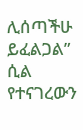ሊሰጣችሁ ይፈልጋል” ሲል የተናገረውን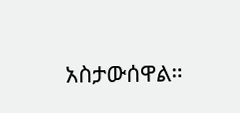አስታውሰዋል።